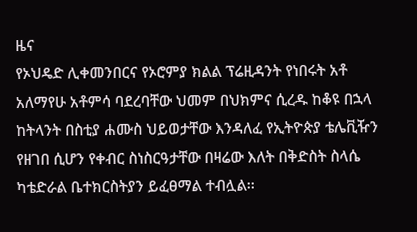ዜና
የኦህዴድ ሊቀመንበርና የኦሮምያ ክልል ፕሬዚዳንት የነበሩት አቶ አለማየሁ አቶምሳ ባደረባቸው ህመም በህክምና ሲረዱ ከቆዩ በኋላ ከትላንት በስቲያ ሐሙስ ህይወታቸው እንዳለፈ የኢትዮጵያ ቴሌቪዥን የዘገበ ሲሆን የቀብር ስነስርዓታቸው በዛሬው እለት በቅድስት ስላሴ ካቴድራል ቤተክርስትያን ይፈፀማል ተብሏል፡፡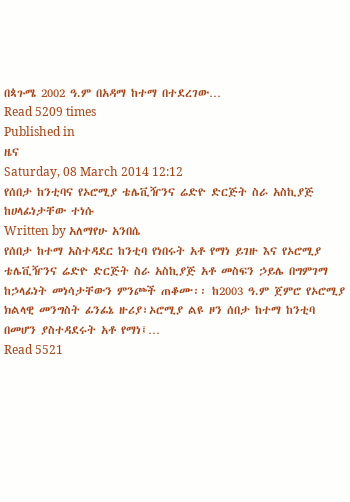በጳጉሜ 2002 ዓ.ም በአዳማ ከተማ በተደረገው…
Read 5209 times
Published in
ዜና
Saturday, 08 March 2014 12:12
የሰበታ ከንቲባና የኦሮሚያ ቴሌቪዥንና ሬድዮ ድርጅት ስራ አስኪያጅ ከሀላፊነታቸው ተነሱ
Written by አለማየሁ አንበሴ
የሰበታ ከተማ አስተዳደር ከንቲባ የነበሩት አቶ የማነ ይገዙ እና የኦሮሚያ ቴሌቪዥንና ሬድዮ ድርጅት ስራ አስኪያጅ አቶ መስፍን ኃይሌ በግምገማ ከኃላፊነት መነሳታቸውን ምንጮች ጠቆሙ፡፡ ከ2003 ዓ.ም ጀምሮ የኦሮሚያ ክልላዊ መንግስት ፊንፊኔ ዙሪያ፣ኦሮሚያ ልዩ ዞን ሰበታ ከተማ ከንቲባ በመሆን ያስተዳደሩት አቶ የማነ፤…
Read 5521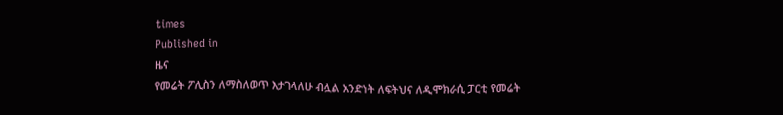times
Published in
ዜና
የመሬት ፖሊስን ለማስለወጥ እታገላለሁ ብሏል አንድነት ለፍትህና ለዲሞክራሲ ፓርቲ የመሬት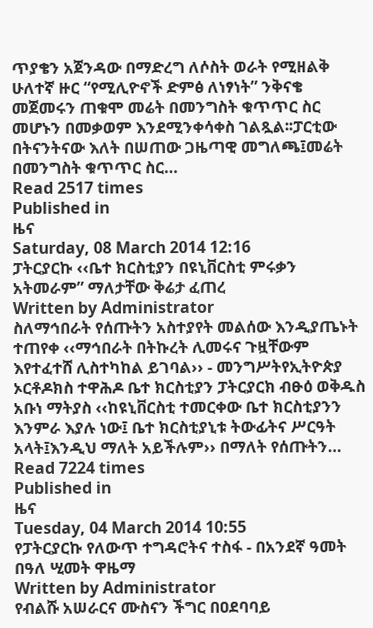ጥያቄን አጀንዳው በማድረግ ለሶስት ወራት የሚዘልቅ ሁለተኛ ዙር “የሚሊዮኖች ድምፅ ለነፃነት” ንቅናቄ መጀመሩን ጠቁሞ መሬት በመንግስት ቁጥጥር ስር መሆኑን በመቃወም እንደሚንቀሳቀስ ገልጿል፡፡ፓርቲው በትናንትናው እለት በሠጠው ጋዜጣዊ መግለጫ፤መሬት በመንግስት ቁጥጥር ስር…
Read 2517 times
Published in
ዜና
Saturday, 08 March 2014 12:16
ፓትርያርኩ ‹‹ቤተ ክርስቲያን በዩኒቨርስቲ ምሩቃን አትመራም” ማለታቸው ቅሬታ ፈጠረ
Written by Administrator
ስለማኅበራት የሰጡትን አስተያየት መልሰው እንዲያጤኑት ተጠየቀ ‹‹ማኅበራት በትኩረት ሊመሩና ጉዟቸውም እየተፈተሸ ሊስተካከል ይገባል›› - መንግሥትየኢትዮጵያ ኦርቶዶክስ ተዋሕዶ ቤተ ክርስቲያን ፓትርያርክ ብፁዕ ወቅዱስ አቡነ ማትያስ ‹‹ከዩኒቨርስቲ ተመርቀው ቤተ ክርስቲያንን እንምራ እያሉ ነው፤ ቤተ ክርስቲያኒቱ ትውፊትና ሥርዓት አላት፤እንዲህ ማለት አይችሉም›› በማለት የሰጡትን…
Read 7224 times
Published in
ዜና
Tuesday, 04 March 2014 10:55
የፓትርያርኩ የለውጥ ተግዳሮትና ተስፋ - በአንደኛ ዓመት በዓለ ሢመት ዋዜማ
Written by Administrator
የብልሹ አሠራርና ሙስናን ችግር በዐደባባይ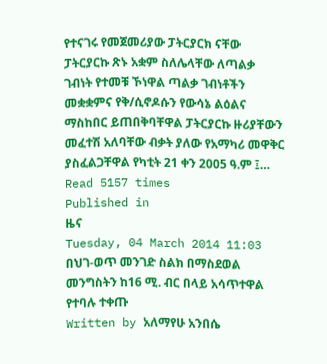የተናገሩ የመጀመሪያው ፓትርያርክ ናቸው ፓትርያርኩ ጽኑ አቋም ስለሌላቸው ለጣልቃ ገብነት የተመቹ ኾነዋል ጣልቃ ገብነቶችን መቋቋምና የቅ/ሲኖዶሱን የውሳኔ ልዕልና ማስከበር ይጠበቅባቸዋል ፓትርያርኩ ዙሪያቸውን መፈተሽ አለባቸው ብቃት ያለው የአማካሪ መዋቅር ያስፈልጋቸዋል የካቲት 21 ቀን 2005 ዓ.ም ፤…
Read 5157 times
Published in
ዜና
Tuesday, 04 March 2014 11:03
በህገ-ወጥ መንገድ ስልክ በማስደወል መንግስትን ከ16 ሚ. ብር በላይ አሳጥተዋል የተባሉ ተቀጡ
Written by አለማየሁ አንበሴ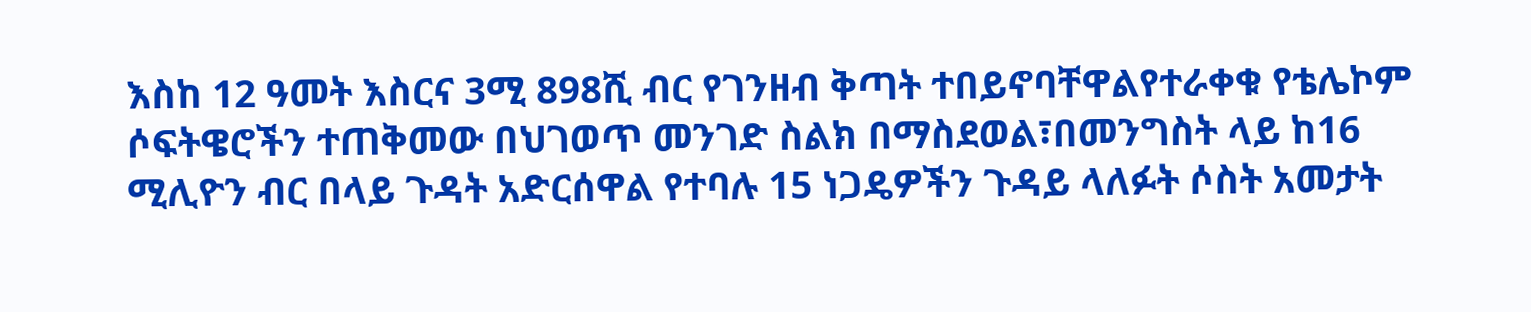እስከ 12 ዓመት እስርና 3ሚ 898ሺ ብር የገንዘብ ቅጣት ተበይኖባቸዋልየተራቀቁ የቴሌኮም ሶፍትዌሮችን ተጠቅመው በህገወጥ መንገድ ስልክ በማስደወል፣በመንግስት ላይ ከ16 ሚሊዮን ብር በላይ ጉዳት አድርሰዋል የተባሉ 15 ነጋዴዎችን ጉዳይ ላለፉት ሶስት አመታት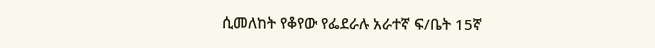ሲመለከት የቆየው የፌደራሉ አራተኛ ፍ/ቤት 15ኛ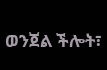ወንጀል ችሎት፣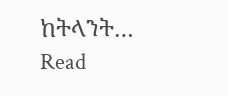ከትላንት…
Read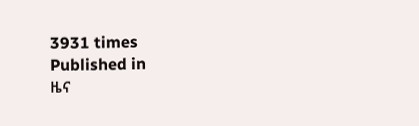3931 times
Published in
ዜና